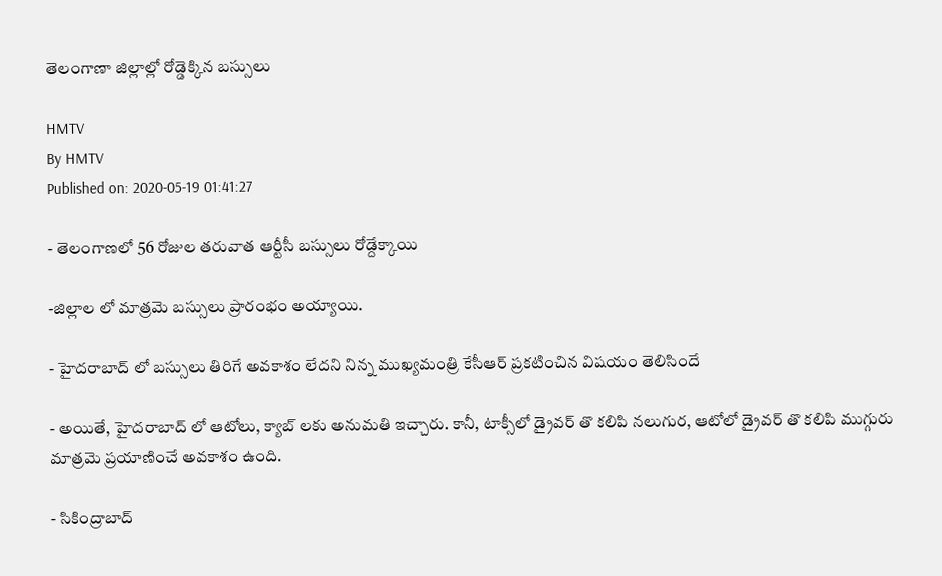తెలంగాణా జిల్లాల్లో రోడ్డెక్కిన బస్సులు

HMTV
By HMTV
Published on: 2020-05-19 01:41:27

- తెలంగాణలో 56 రోజుల తరువాత ఆర్టీసీ బస్సులు రోడ్దేక్కాయి

-జిల్లాల లో మాత్రమె బస్సులు ప్రారంభం అయ్యాయి.

- హైదరాబాద్ లో బస్సులు తిరిగే అవకాశం లేదని నిన్న ముఖ్యమంత్రి కేసీఆర్ ప్రకటించిన విషయం తెలిసిందే

- అయితే, హైదరాబాద్ లో ఆటోలు, క్యాబ్ లకు అనుమతి ఇచ్చారు. కానీ, టాక్సీలో డ్రైవర్ తొ కలిపి నలుగుర, ఆటోలో డ్రైవర్ తొ కలిపి ముగ్గురు మాత్రమె ప్రయాణించే అవకాశం ఉంది.

- సికింద్రాబాద్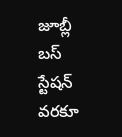జూబ్లీ బస్ స్టేషన్ వరకూ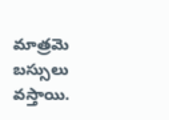మాత్రమె బస్సులు వస్తాయి.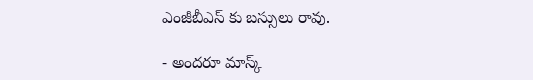ఎంజీబీఎస్ కు బస్సులు రావు.

- అందరూ మాస్క్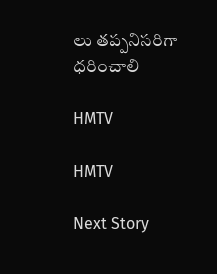లు తప్పనిసరిగా ధరించాలి

HMTV

HMTV

Next Story